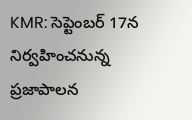KMR: సెప్టెంబర్ 17న నిర్వహించనున్న ప్రజాపాలన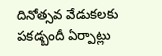దినోత్సవ వేడుకలకు పకడ్బందీ ఏర్పాట్లు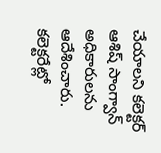చేయాలని కలెక్టర్ ఆశిష్ సాంగ్వాన్ అధికారులను ఆదేశించారు. కలెక్టరేట్లో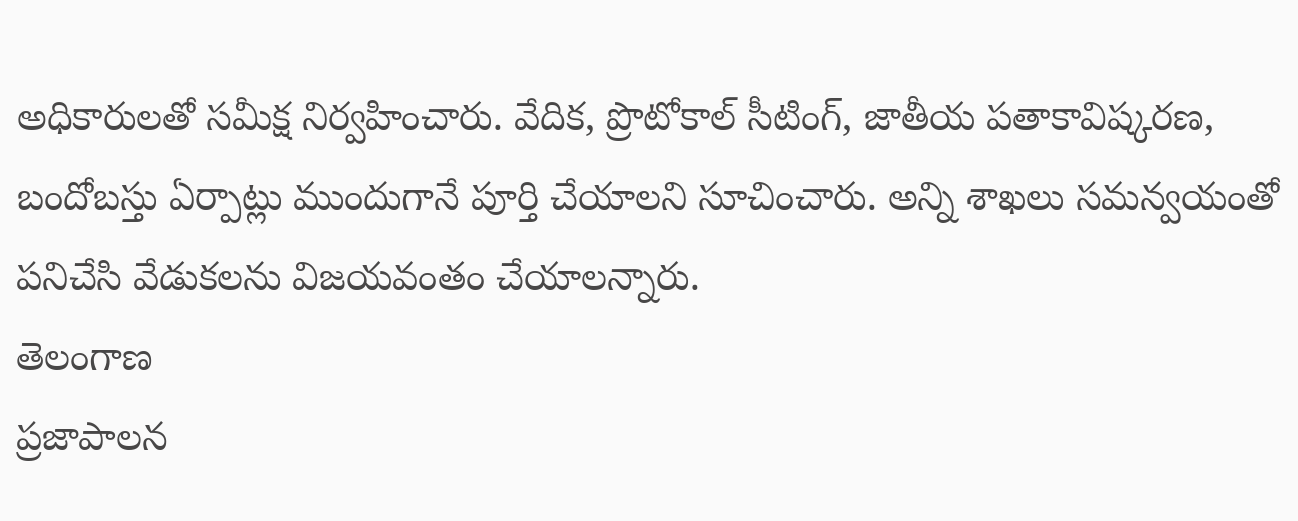అధికారులతో సమీక్ష నిర్వహించారు. వేదిక, ప్రొటోకాల్ సీటింగ్, జాతీయ పతాకావిష్కరణ, బందోబస్తు ఏర్పాట్లు ముందుగానే పూర్తి చేయాలని సూచించారు. అన్ని శాఖలు సమన్వయంతో పనిచేసి వేడుకలను విజయవంతం చేయాలన్నారు.
తెలంగాణ
ప్రజాపాలన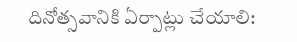దినోత్సవానికి ఏర్పాట్లు చేయాలి: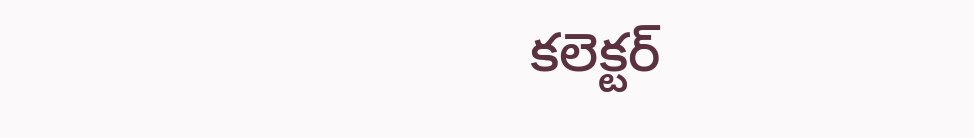కలెక్టర్